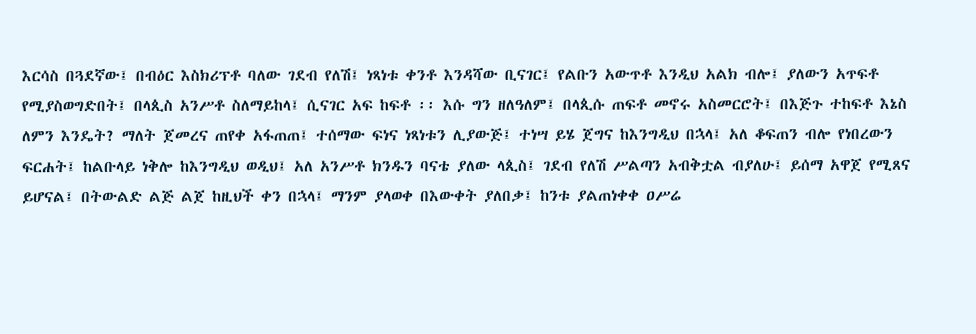እርሳስ በጓደኛው፤ በብዕር እስክሪፕቶ ባለው ገደብ የለሽ፤ ነጻነቱ ቀንቶ እንዳሻው ቢናገር፤ የልቡን አውጥቶ እንዲህ አልክ ብሎ፤ ያለውን አጥፍቶ የሚያስወግድበት፤ በላጲስ አንሥቶ ስለማይከላ፤ ሲናገር አፍ ከፍቶ ፡፡ እሱ ግን ዘለዓለም፤ በላጲሱ ጠፍቶ መኖሩ አስመርሮት፤ በእጅጉ ተከፍቶ እኔስ ለምን እንዴት? ማለት ጀመረና ጠየቀ አፋጠጠ፤ ተሰማው ፍነና ነጻነቱን ሊያውጅ፤ ተነሣ ይሄ ጀግና ከእንግዲህ በኋላ፤ አለ ቆፍጠን ብሎ የነበረውን ፍርሐት፤ ከልቡላይ ነቅሎ ከእንግዲህ ወዲህ፤ አለ አንሥቶ ክንዱን ባናቴ ያለው ላጲስ፤ ገደብ የለሽ ሥልጣን አብቅቷል ብያለሁ፤ ይሰማ አዋጀ የሚጸና ይሆናል፤ በትውልድ ልጅ ልጀ ከዚህች ቀን በኋላ፤ ማንም ያላወቀ በእውቀት ያለበቃ፤ ከንቱ ያልጠነቀቀ ዐሥሬ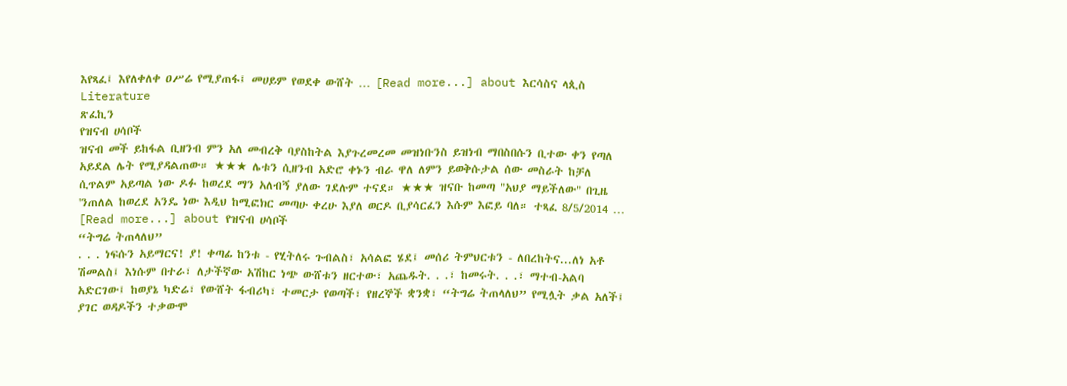እየጻፈ፤ እየለቀለቀ ዐሥሬ የሚያጠፋ፤ መሀይም የወደቀ ውሸት … [Read more...] about እርሳስና ላጲስ
Literature
ጽፈኪን
የዝናብ ሀሳቦች
ዝናብ መች ይከፋል ቢዘንብ ምን አለ መብረቅ ባያስከትል እያጉረመረመ መዝነቡንስ ይዝነብ ማበስበሱን ቢተው ቀን የጣለ አይደል ሌት የሚያዳልጠው። ★★★ ሌቱን ሲዘንብ አድሮ ቀኑን ብራ ዋለ ለምን ይወቅሱታል ሰው መስራት ከቻለ ሲጥልም አይጣል ነው ዶፉ ከወረደ ማን አለብኝ ያለው ገደሉም ተናደ። ★★★ ዝናቡ ከመጣ "አህያ ማይችለው" በጊዜ 'ንጠለል ከወረደ አንዴ ነው እዲህ ከሚፎክር መጣሁ ቀረሁ እያለ ወርዶ ቢያሳርፈን እሱም እፎይ ባለ። ተጻፈ 8/5/2014 … [Read more...] about የዝናብ ሀሳቦች
“ትግሬ ትጠላለህ”
. . . ነፍሱን አይማርና! ያ! ቀጣፊ ከንቱ - የሂትለሩ ጉብልስ፣ አሳልፎ ሄደ፤ መሰሪ ትምህርቱን - ለበረከትና...ለነ አቶ ሽመልስ፤ እነሱም በተራ፣ ለታችኛው አሽከር ነጭ ውሸቱን ዘርተው፣ አጨዱት. . .፣ ከመሩት. . .፣ ማተብ-አልባ አድርገው፤ ከወያኔ ካድሬ፣ የውሸት ፋብሪካ፣ ተመርታ የወጣች፣ የዘረኞች ቋንቋ፣ “ትግሬ ትጠላለህ” የሚሏት ቃል አለች፤ ያገር ወዳዶችን ተቃውሞ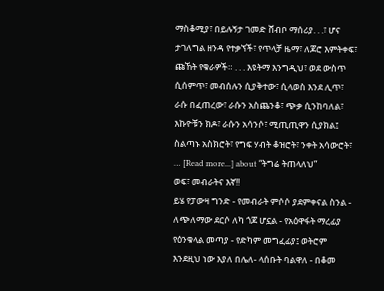ማስቆሚያ፣ በይሉኝታ ገመድ ሸብቦ ማሰሪያ. . .፣ ሆና ታገለግል ዘንዳ የተቃኘች፣ የጥላቻ ዜማ፣ ለጆሮ እምትቀፍ፣ ጩኸት የቁራዎች። . . . እዩትማ እንግዲህ፣ ወደ ውስጥ ሲሰምጥ፣ መብሰሉን ሲያቅተው፣ ሲላወስ እንደ ሊጥ፣ ራሱ በፈጠረው፣ ራሱን አስጨንቆ፣ ጭቃ ሲንከባለል፣ እኩዮቹን ክዶ፣ ራሱን አሳንሶ፣ ሚጢጢዋን ሲያክል፤ ስልጣኑ አስክሮት፣ የግፍ ሃብት ቆዝሮት፣ ንቀት አሳውሮት፣ … [Read more...] about “ትግሬ ትጠላለህ”
ወፍ፣ መብራትና እኛ!!
ይሄ የፓውዛ ግንድ - የመብራት ምሶሶ ያደምቀናል ስንል - ለጭለማው ደርሶ ለካ ጎጆ ሆኗል - የአዕዋፋት ማረፊያ የዕንቁላል መጣያ - የድካም መግፈፊያ፤ ወትሮም እንደዚህ ነው እያለ በሌለ- ላሰቡት ባልዋለ - በቆመ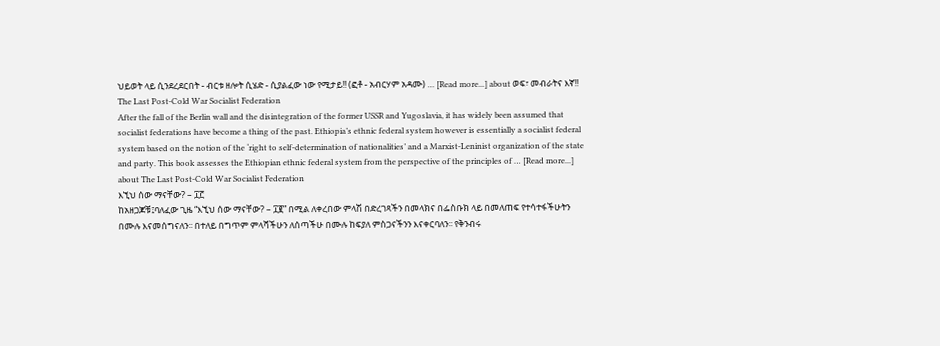ህይወት ላይ ሲንደረደርበት - ብርቱ ዘሎት ሲሄድ - ሲያልፈው ነው የሚታይ!! (ፎቶ - አብርሃም አዳሙ) … [Read more...] about ወፍ፣ መብራትና እኛ!!
The Last Post-Cold War Socialist Federation
After the fall of the Berlin wall and the disintegration of the former USSR and Yugoslavia, it has widely been assumed that socialist federations have become a thing of the past. Ethiopia’s ethnic federal system however is essentially a socialist federal system based on the notion of the ‘right to self-determination of nationalities’ and a Marxist-Leninist organization of the state and party. This book assesses the Ethiopian ethnic federal system from the perspective of the principles of … [Read more...] about The Last Post-Cold War Socialist Federation
እኚህ ሰው ማናቸው? – ፲፫
ከአዘጋጆቹ፤ባለፈው ጊዜ “እኚህ ሰው ማናቸው? – ፲፪” በሚል ለቀረበው ምላሽ በድረገጻችን በመላክና በፌስቡክ ላይ በመለጠፍ የተሳተፋችሁትን በሙሉ እናመሰግናለን፡፡ በተለይ በግጥም ምላሻችሁን ለሰጣችሁ በሙሉ ከፍያለ ምስጋናችንን እናቀርባለን፡፡ የቅንብሩ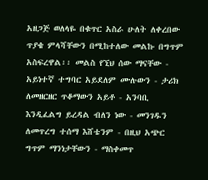አዘጋጅ ወለላዬ በቁጥር አስራ ሁለት ለቀረበው ጥያቄ ምላሻቸውን በሚከተለው መልኩ በግጥም አስፍረዋል፡፡ መልስ የኚህ ሰው ማናቸው - አይነተኛ ተግባር አይደለም ሙሉውን - ታሪክ ለመዘርዘር ጥቆማውን አይቶ - አንባቢ እንዲፈልግ ይረዳል ብለን ነው - መንገዱን ለመጥረግ ተሰማ እሸቴንም - በዚህ አጭር ግጥም ማንነታቸውን - ማስቀመጥ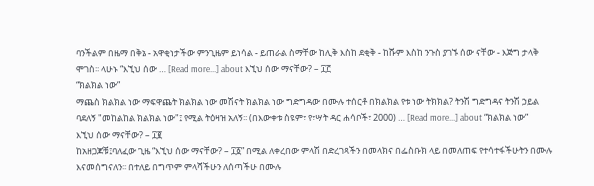ባንችልም በዜማ በቅኔ - አዋቂነታችው ምንጊዜም ይነሳል - ይጠራል ስማቸው ከሊቅ እስከ ደቂቅ - ከሹም እስከ ንጉስ ያገኙ ሰው ናቸው - እጅግ ታላቅ ሞገስ፡፡ ላሁኑ “እኚህ ሰው … [Read more...] about እኚህ ሰው ማናቸው? – ፲፫
“ክልክል ነው”
ማጨስ ክልክል ነው ማፍዋጨት ክልክል ነው መሽናት ክልክል ነው ግድግዳው በሙሉ ተሰርቶ በክልክል የቱ ነው ትክክል? ትንሽ ግድግዳና ትንሽ ኃይል ባደለኝ "መከልከል ክልክል ነው"፤ የሚል ትዕዛዝ አለኝ፡፡ (በእውቀቱ ስዩም፣ የ፣ሣት ዳር ሐሳቦች፣ 2000) … [Read more...] about “ክልክል ነው”
እኚህ ሰው ማናቸው? – ፲፪
ከአዘጋጆቹ፤ባለፈው ጊዜ “እኚህ ሰው ማናቸው? – ፲፩” በሚል ለቀረበው ምላሽ በድረገጻችን በመላክና በፌስቡክ ላይ በመለጠፍ የተሳተፋችሁትን በሙሉ እናመሰግናለን፡፡ በተለይ በግጥም ምላሻችሁን ለሰጣችሁ በሙሉ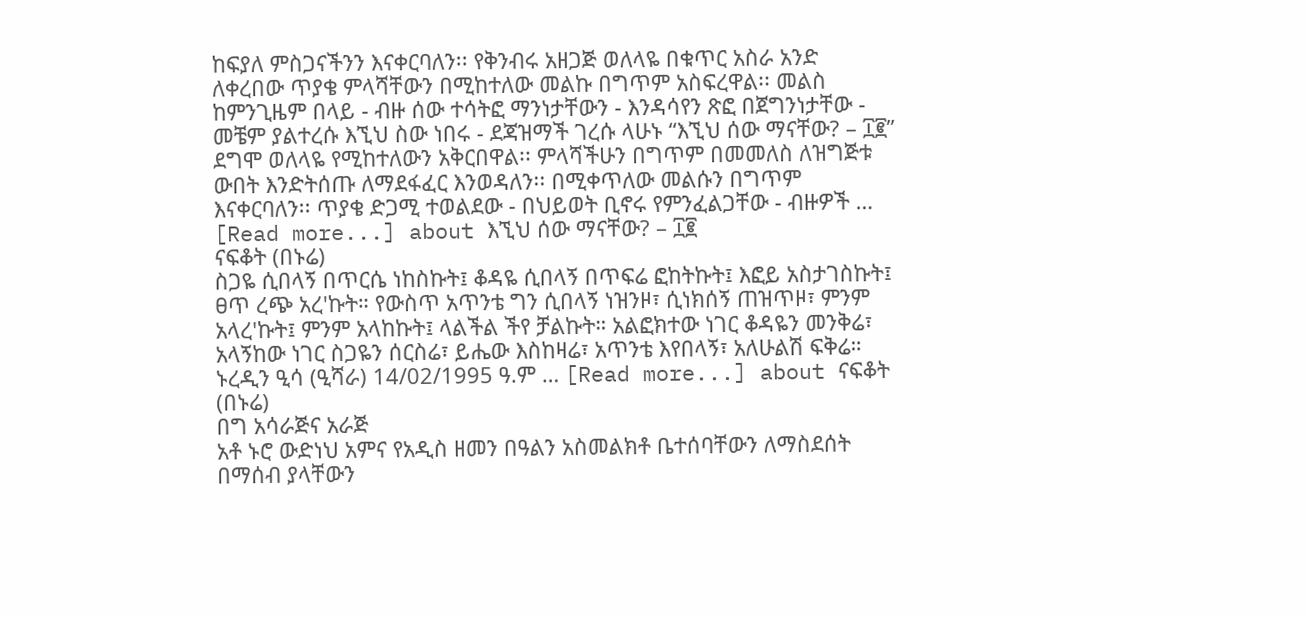ከፍያለ ምስጋናችንን እናቀርባለን፡፡ የቅንብሩ አዘጋጅ ወለላዬ በቁጥር አስራ አንድ ለቀረበው ጥያቄ ምላሻቸውን በሚከተለው መልኩ በግጥም አስፍረዋል፡፡ መልስ ከምንጊዜም በላይ - ብዙ ሰው ተሳትፎ ማንነታቸውን - እንዳሳየን ጽፎ በጀግንነታቸው - መቼም ያልተረሱ እኚህ ስው ነበሩ - ደጃዝማች ገረሱ ላሁኑ “እኚህ ሰው ማናቸው? – ፲፪” ደግሞ ወለላዬ የሚከተለውን አቅርበዋል፡፡ ምላሻችሁን በግጥም በመመለስ ለዝግጅቱ ውበት እንድትሰጡ ለማደፋፈር እንወዳለን፡፡ በሚቀጥለው መልሱን በግጥም እናቀርባለን፡፡ ጥያቄ ድጋሚ ተወልደው - በህይወት ቢኖሩ የምንፈልጋቸው - ብዙዎች … [Read more...] about እኚህ ሰው ማናቸው? – ፲፪
ናፍቆት (በኑሬ)
ስጋዬ ሲበላኝ በጥርሴ ነከስኩት፤ ቆዳዬ ሲበላኝ በጥፍሬ ፎከትኩት፤ እፎይ አስታገስኩት፤ ፀጥ ረጭ አረ'ኩት። የውስጥ አጥንቴ ግን ሲበላኝ ነዝንዞ፣ ሲነክሰኝ ጠዝጥዞ፣ ምንም አላረ'ኩት፤ ምንም አላከኩት፤ ላልችል ችየ ቻልኩት። አልፎክተው ነገር ቆዳዬን መንቅሬ፣ አላኝከው ነገር ስጋዬን ሰርስሬ፣ ይሔው እስከዛሬ፣ አጥንቴ እየበላኝ፣ አለሁልሽ ፍቅሬ። ኑረዲን ዒሳ (ዒሻራ) 14/02/1995 ዓ.ም … [Read more...] about ናፍቆት (በኑሬ)
በግ አሳራጅና አራጅ
አቶ ኑሮ ውድነህ አምና የአዲስ ዘመን በዓልን አስመልክቶ ቤተሰባቸውን ለማስደሰት በማሰብ ያላቸውን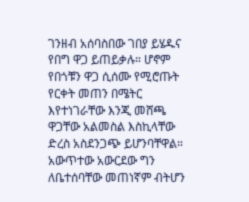ገንዘብ አሰባስበው ገበያ ይሄዱና የበግ ዋጋ ይጠይቃሉ። ሆኖም የበጎቹን ዋጋ ሲሰሙ የሚሮጡት የርቀት መጠን በሜትር እየተነገራቸው እንጂ መሸጫ ዋጋቸው አልመስል እስኪላቸው ድረስ አስደንጋጭ ይሆንባቸዋል። አውጥተው አውርደው ግን ለቤተሰባቸው መጠነኛም ብትሆን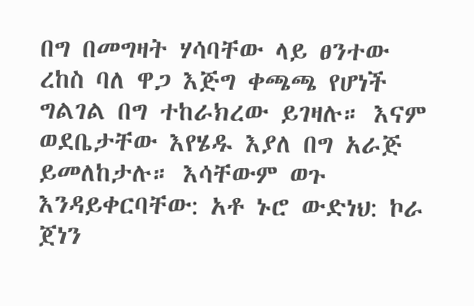በግ በመግዛት ሃሳባቸው ላይ ፀንተው ረከስ ባለ ዋጋ እጅግ ቀጫጫ የሆነች ግልገል በግ ተከራክረው ይገዛሉ። እናም ወደቤታቸው እየሄዱ እያለ በግ አራጅ ይመለከታሉ። እሳቸውም ወጉ እንዳይቀርባቸው: አቶ ኑሮ ውድነህ: ኮራ ጀነን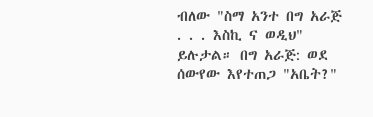ብለው "ስማ አንተ በግ አራጅ . . . እስኪ ና ወዲህ" ይሉታል። በግ አራጅ: ወደ ሰውየው እየተጠጋ "አቤት?"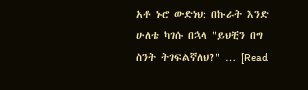አቶ ኑሮ ውድነህ: በኩራት እንድ ሁለቴ ካገሱ በኋላ "ይህቺን በግ ስንት ትገፍልኛለህ?" … [Read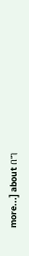more...] about በግ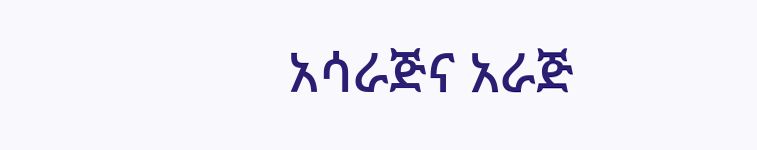አሳራጅና አራጅ